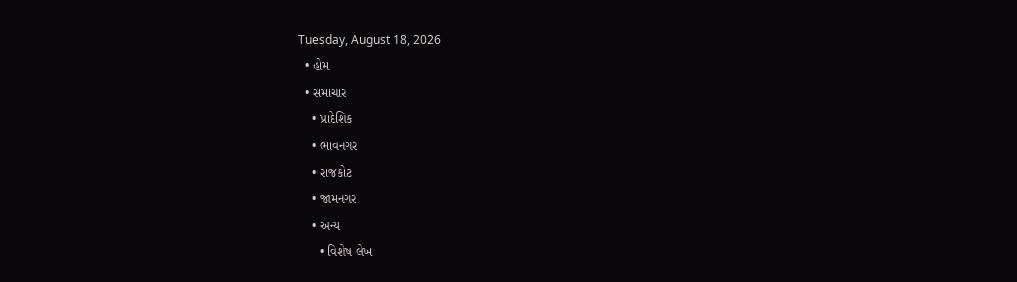Tuesday, August 18, 2026
  • હોમ
  • સમાચાર
    • પ્રાદેશિક
    • ભાવનગર
    • રાજકોટ
    • જામનગર
    • અન્ય
      • વિશેષ લેખ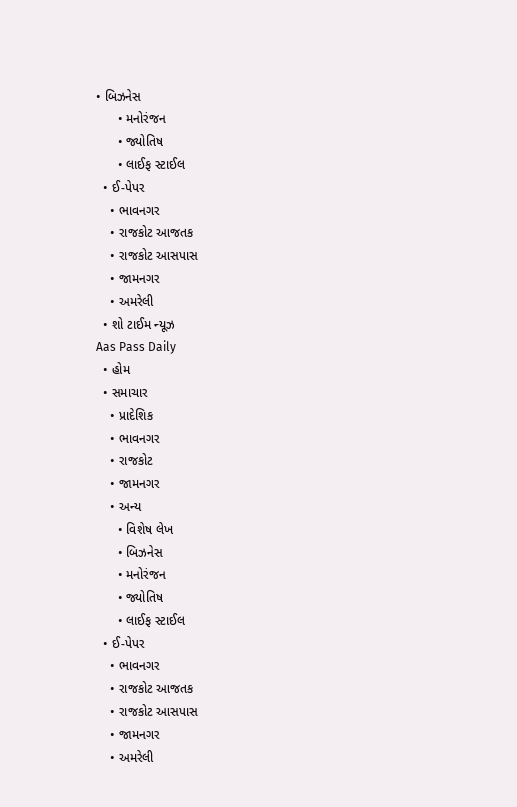• બિઝનેસ
      • મનોરંજન
      • જ્યોતિષ
      • લાઈફ સ્ટાઈલ
  • ઈ-પેપર
    • ભાવનગર
    • રાજકોટ આજતક
    • રાજકોટ આસપાસ
    • જામનગર
    • અમરેલી
  • શો ટાઈમ ન્યૂઝ
Aas Pass Daily
  • હોમ
  • સમાચાર
    • પ્રાદેશિક
    • ભાવનગર
    • રાજકોટ
    • જામનગર
    • અન્ય
      • વિશેષ લેખ
      • બિઝનેસ
      • મનોરંજન
      • જ્યોતિષ
      • લાઈફ સ્ટાઈલ
  • ઈ-પેપર
    • ભાવનગર
    • રાજકોટ આજતક
    • રાજકોટ આસપાસ
    • જામનગર
    • અમરેલી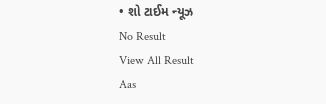• શો ટાઈમ ન્યૂઝ
No Result
View All Result
Aas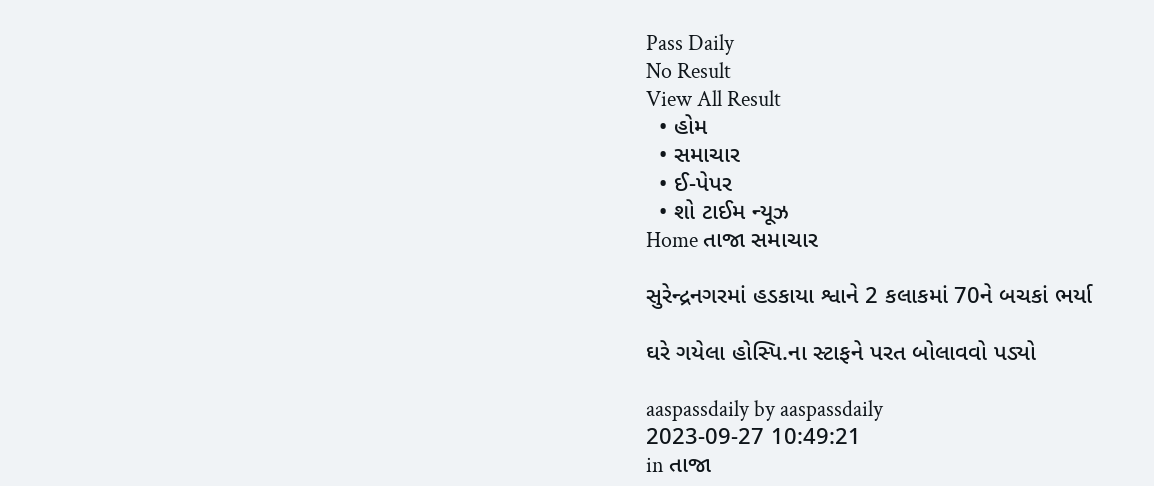Pass Daily
No Result
View All Result
  • હોમ
  • સમાચાર
  • ઈ-પેપર
  • શો ટાઈમ ન્યૂઝ
Home તાજા સમાચાર

સુરેન્દ્રનગરમાં હડકાયા શ્વાને 2 કલાકમાં 70ને બચકાં ભર્યા

ઘરે ગયેલા હોસ્પિ.ના સ્ટાફને પરત બોલાવવો પડ્યો

aaspassdaily by aaspassdaily
2023-09-27 10:49:21
in તાજા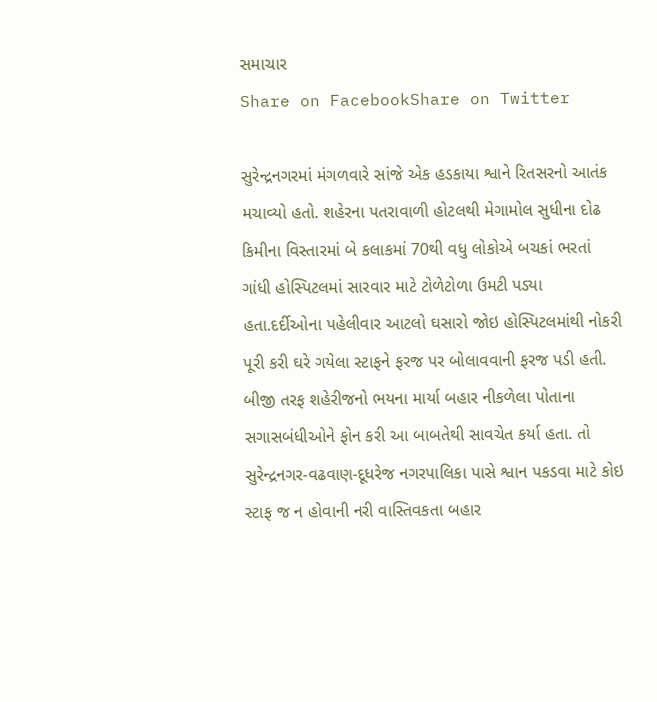સમાચાર
Share on FacebookShare on Twitter

સુરેન્દ્રનગરમાં મંગળવારે સાંજે એક હડકાયા શ્વાને રિતસરનો આતંક મચાવ્યો હતો. શહેરના પતરાવાળી હોટલથી મેગામોલ સુધીના દોઢ કિમીના વિસ્તારમાં બે કલાકમાં 70થી વધુ લોકોએ બચકાં ભરતાં ગાંધી હોસ્પિટલમાં સારવાર માટે ટોળેટોળા ઉમટી પડ્યા હતા.દર્દીઓના પહેલીવાર આટલો ઘસારો જોઇ હોસ્પિટલમાંથી નોકરી પૂરી કરી ઘરે ગયેલા સ્ટાફને ફરજ પર બોલાવવાની ફરજ પડી હતી. બીજી તરફ શહેરીજનો ભયના માર્યા બહાર નીકળેલા પોતાના સગાસબંધીઓને ફોન કરી આ બાબતેથી સાવચેત કર્યા હતા. તો સુરેન્દ્રનગર-વઢવાણ-દૂધરેજ નગરપાલિકા પાસે શ્વાન પકડવા માટે કોઇ સ્ટાફ જ ન હોવાની નરી વાસ્તિવકતા બહાર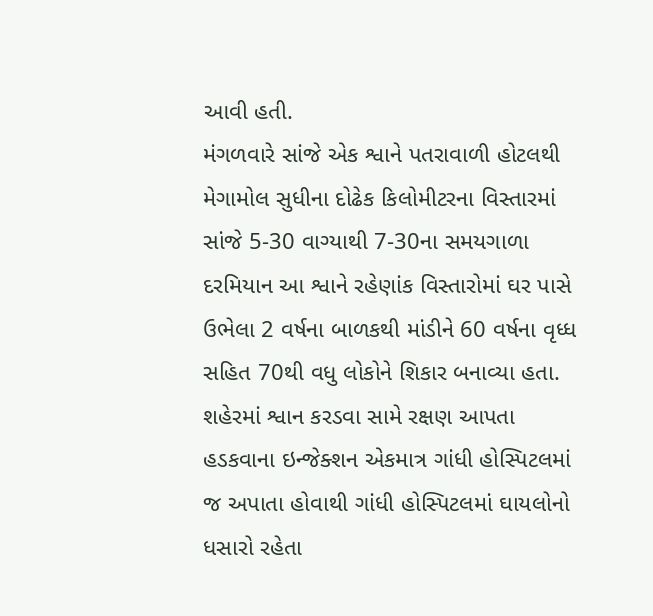આવી હતી.
મંગળવારે સાંજે એક શ્વાને પતરાવાળી હોટલથી મેગામોલ સુધીના દોઢેક કિલોમીટરના વિસ્તારમાં સાંજે 5-30 વાગ્યાથી 7-30ના સમયગાળા દરમિયાન આ શ્વાને રહેણાંક વિસ્તારોમાં ઘર પાસે ઉભેલા 2 વર્ષના બાળકથી માંડીને 60 વર્ષના વૃધ્ધ સહિત 70થી વધુ લોકોને શિકાર બનાવ્યા હતા. શહેરમાં શ્વાન કરડવા સામે રક્ષણ આપતા હડકવાના ઇન્જેક્શન એકમાત્ર ગાંધી હોસ્પિટલમાં જ અપાતા હોવાથી ગાંધી હોસ્પિટલમાં ઘાયલોનો ધસારો રહેતા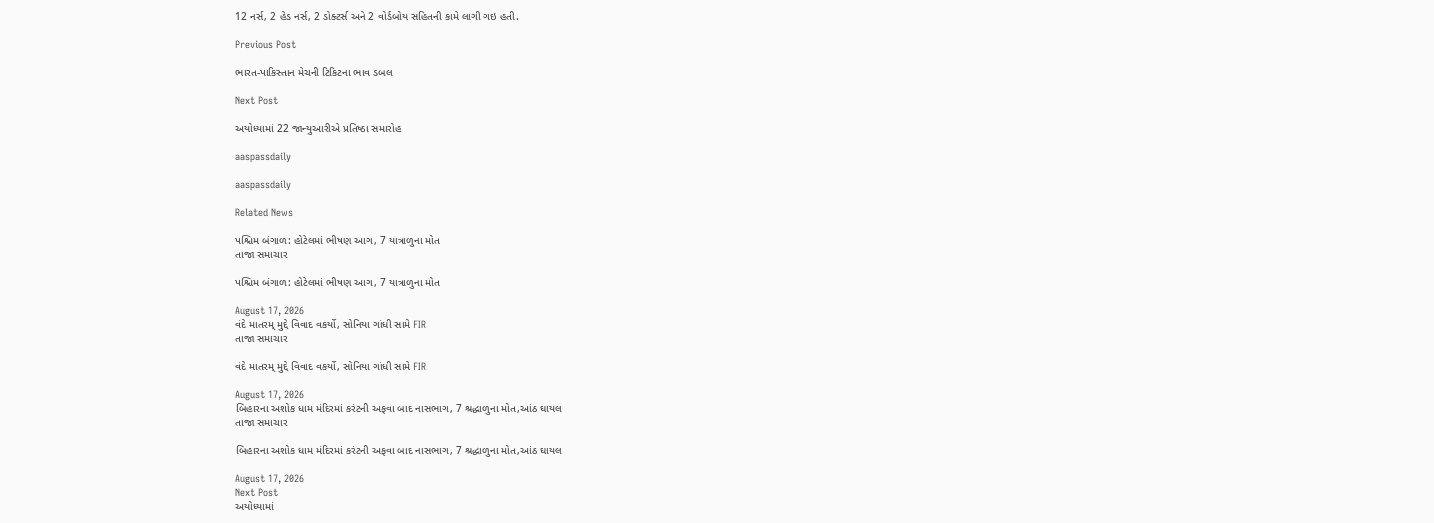12 નર્સ, 2 હેડ નર્સ, 2 ડોક્ટર્સ અને 2 વોર્ડબોય સહિતની કામે લાગી ગઇ હતી.

Previous Post

ભારત-પાકિસ્તાન મેચની ટિકિટના ભાવ ડબલ

Next Post

અયોધ્યામાં 22 જાન્યુઆરીએ પ્રતિષ્ઠા સમારોહ

aaspassdaily

aaspassdaily

Related News

પશ્ચિમ બંગાળ: હોટેલમાં ભીષણ આગ, 7 યાત્રાળુના મોત
તાજા સમાચાર

પશ્ચિમ બંગાળ: હોટેલમાં ભીષણ આગ, 7 યાત્રાળુના મોત

August 17, 2026
વંદે માતરમ્ મુદ્દે વિવાદ વકર્યો, સોનિયા ગાંધી સામે FIR
તાજા સમાચાર

વંદે માતરમ્ મુદ્દે વિવાદ વકર્યો, સોનિયા ગાંધી સામે FIR

August 17, 2026
બિહારના અશોક ધામ મંદિરમાં કરંટની અફવા બાદ નાસભાગ, 7 શ્રદ્ધાળુના મોત,આંઠ ઘાયલ
તાજા સમાચાર

બિહારના અશોક ધામ મંદિરમાં કરંટની અફવા બાદ નાસભાગ, 7 શ્રદ્ધાળુના મોત,આંઠ ઘાયલ

August 17, 2026
Next Post
અયોધ્યામાં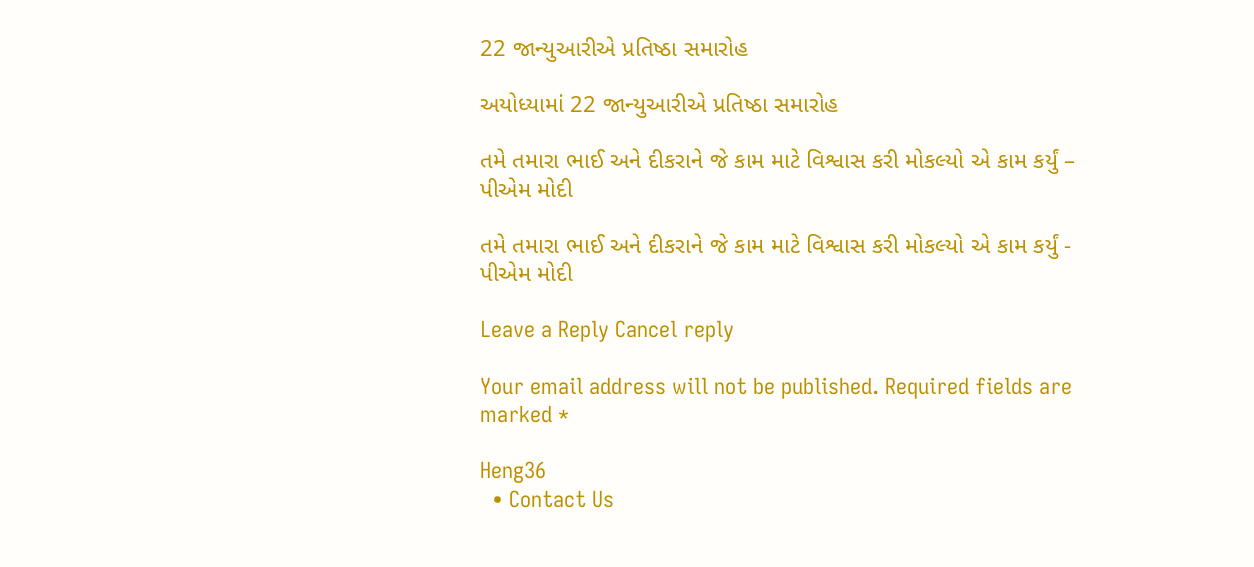22 જાન્યુઆરીએ પ્રતિષ્ઠા સમારોહ

અયોધ્યામાં 22 જાન્યુઆરીએ પ્રતિષ્ઠા સમારોહ

તમે તમારા ભાઈ અને દીકરાને જે કામ માટે વિશ્વાસ કરી મોકલ્યો એ કામ કર્યું – પીએમ મોદી

તમે તમારા ભાઈ અને દીકરાને જે કામ માટે વિશ્વાસ કરી મોકલ્યો એ કામ કર્યું - પીએમ મોદી

Leave a Reply Cancel reply

Your email address will not be published. Required fields are marked *

Heng36
  • Contact Us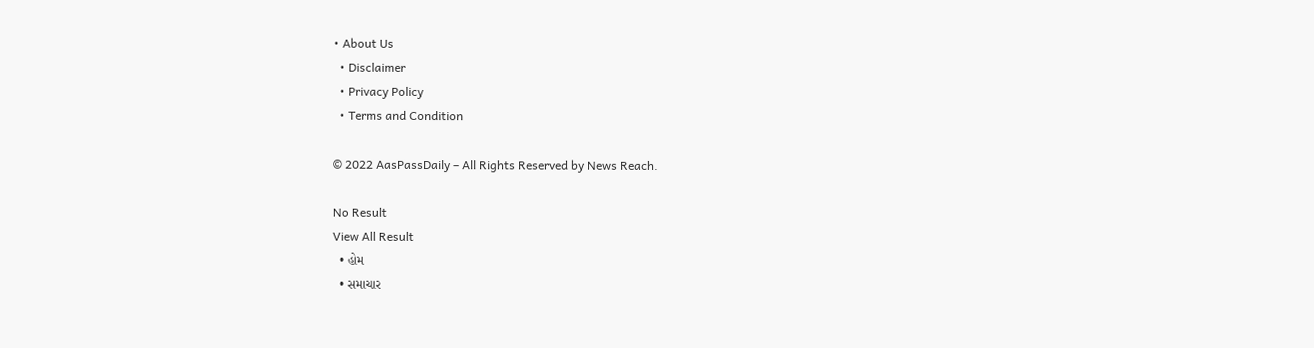• About Us
  • Disclaimer
  • Privacy Policy
  • Terms and Condition

© 2022 AasPassDaily – All Rights Reserved by News Reach.

No Result
View All Result
  • હોમ
  • સમાચાર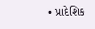• પ્રાદેશિક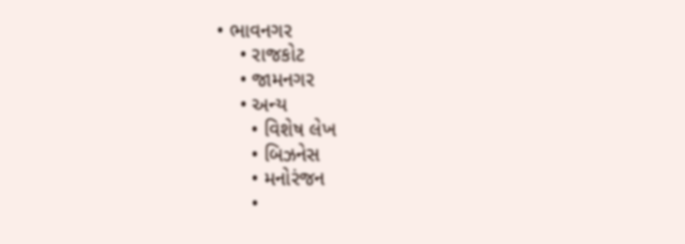• ભાવનગર
    • રાજકોટ
    • જામનગર
    • અન્ય
      • વિશેષ લેખ
      • બિઝનેસ
      • મનોરંજન
      •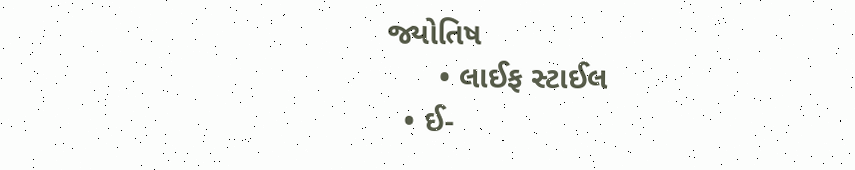જ્યોતિષ
      • લાઈફ સ્ટાઈલ
  • ઈ-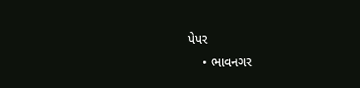પેપર
    • ભાવનગર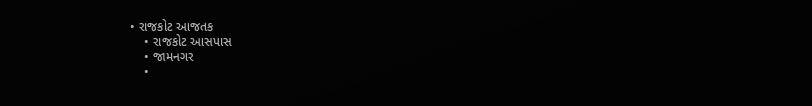• રાજકોટ આજતક
    • રાજકોટ આસપાસ
    • જામનગર
    •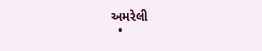અમરેલી
  •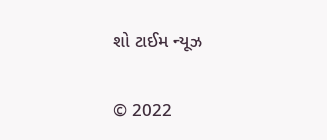શો ટાઈમ ન્યૂઝ

© 2022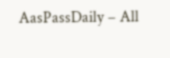AasPassDaily – All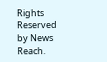Rights Reserved by News Reach.